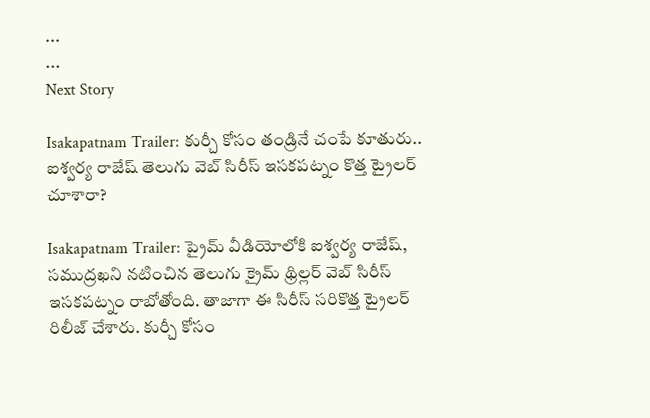...
...
Next Story

Isakapatnam Trailer: కుర్చీ కోసం తండ్రినే చంపే కూతురు.. ఐశ్వర్య రాజేష్ తెలుగు వెబ్ సిరీస్ ఇసకపట్నం కొత్త ట్రైలర్ చూశారా?

Isakapatnam Trailer: ప్రైమ్ వీడియోలోకి ఐశ్వర్య రాజేష్, సముద్రఖని నటించిన తెలుగు క్రైమ్ థ్రిల్లర్ వెబ్ సిరీస్ ఇసకపట్నం రాబోతోంది. తాజాగా ఈ సిరీస్ సరికొత్త ట్రైలర్ రిలీజ్ చేశారు. కుర్చీ కోసం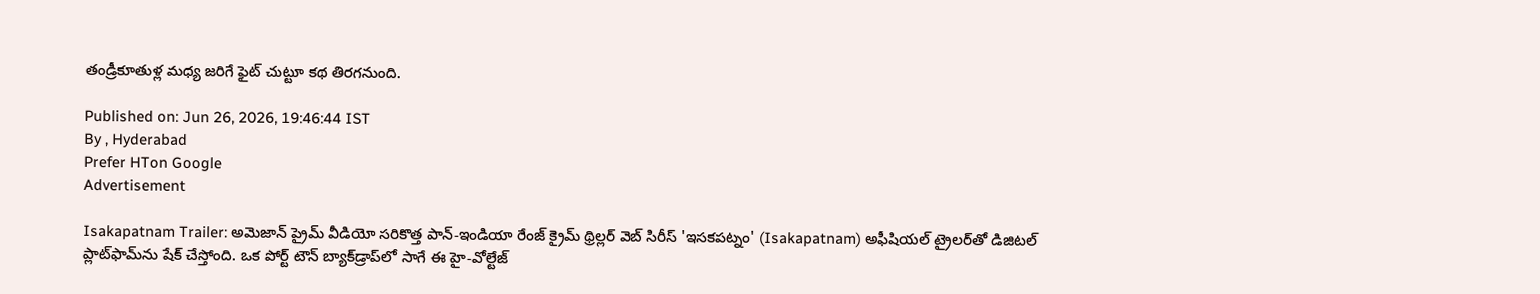తండ్రీకూతుళ్ల మధ్య జరిగే ఫైట్ చుట్టూ కథ తిరగనుంది.

Published on: Jun 26, 2026, 19:46:44 IST
By , Hyderabad
Prefer HTon Google
Advertisement

Isakapatnam Trailer: అమెజాన్ ప్రైమ్ వీడియో సరికొత్త పాన్-ఇండియా రేంజ్ క్రైమ్ థ్రిల్లర్ వెబ్ సిరీస్ 'ఇసకపట్నం' (Isakapatnam) అఫీషియల్ ట్రైలర్‌తో డిజిటల్ ప్లాట్‌ఫామ్‌ను షేక్ చేస్తోంది. ఒక పోర్ట్ టౌన్ బ్యాక్‌డ్రాప్‌లో సాగే ఈ హై-వోల్టేజ్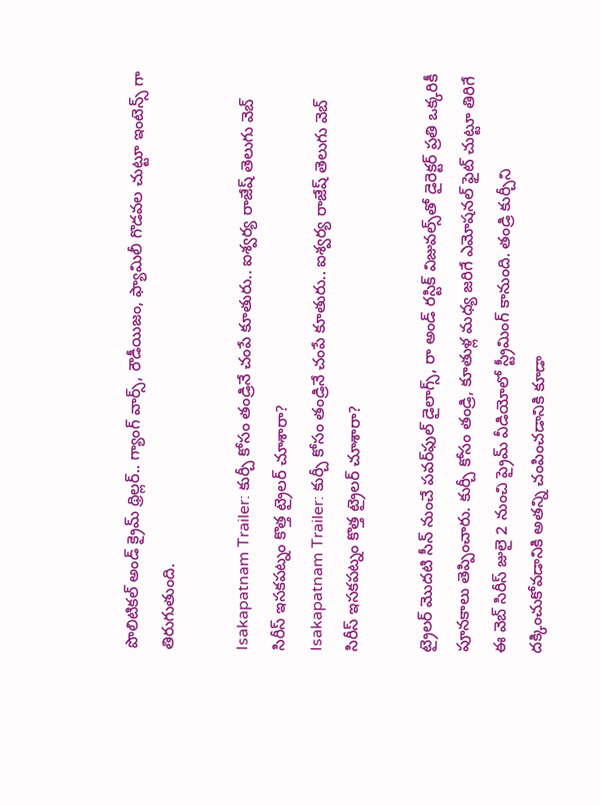పొలిటికల్ అండ్ క్రైమ్ థ్రిల్లర్.. గ్యాంగ్ వార్స్, రౌడీయిజం, ఫ్యామిలీ గొడవల చుట్టూ ఇంటెన్స్ గా తిరుగుతుంది.

Isakapatnam Trailer: కుర్చీ కోసం తండ్రినే చంపే కూతురు.. ఐశ్వర్య రాజేష్ తెలుగు వెబ్ సిరీస్ ఇసకపట్నం కొత్త ట్రైలర్ చూశారా?
Isakapatnam Trailer: కుర్చీ కోసం తండ్రినే చంపే కూతురు.. ఐశ్వర్య రాజేష్ తెలుగు వెబ్ సిరీస్ ఇసకపట్నం కొత్త ట్రైలర్ చూశారా?

ట్రైలర్ మొదటి సీన్ నుంచే పవర్‌ఫుల్ డైలాగ్స్, రా అండ్ రస్టిక్ విజువల్స్‌తో డైరెక్టర్ ప్రతి ఒక్కరికీ పూనకాలు తెప్పించారు. కుర్చీ కోసం తండ్రి, కూతుళ్ల మధ్య జరిగే ఎమోషనల్ ఫైట్ చుట్టూ తిరిగే ఈ వెబ్ సిరీస్ జులై 2 నుంచి ప్రైమ్ వీడియోలో స్ట్రీమింగ్ కానుంది. తండ్రి కుర్చీని దక్కించుకోవడానికి అతన్ని చంపించడానికి కూడా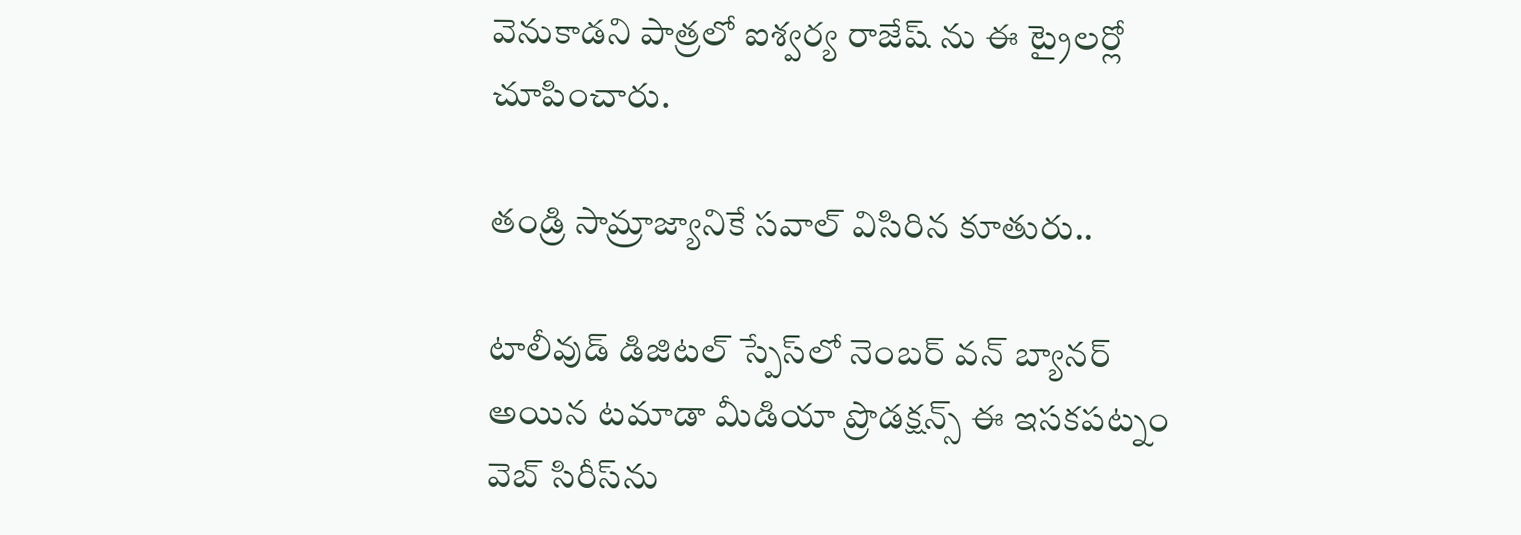వెనుకాడని పాత్రలో ఐశ్వర్య రాజేష్ ను ఈ ట్రైలర్లో చూపించారు.

తండ్రి సామ్రాజ్యానికే సవాల్ విసిరిన కూతురు..

టాలీవుడ్ డిజిటల్ స్పేస్‌లో నెంబర్ వన్ బ్యానర్ అయిన టమాడా మీడియా ప్రొడక్షన్స్ ఈ ఇసకపట్నం వెబ్ సిరీస్‌ను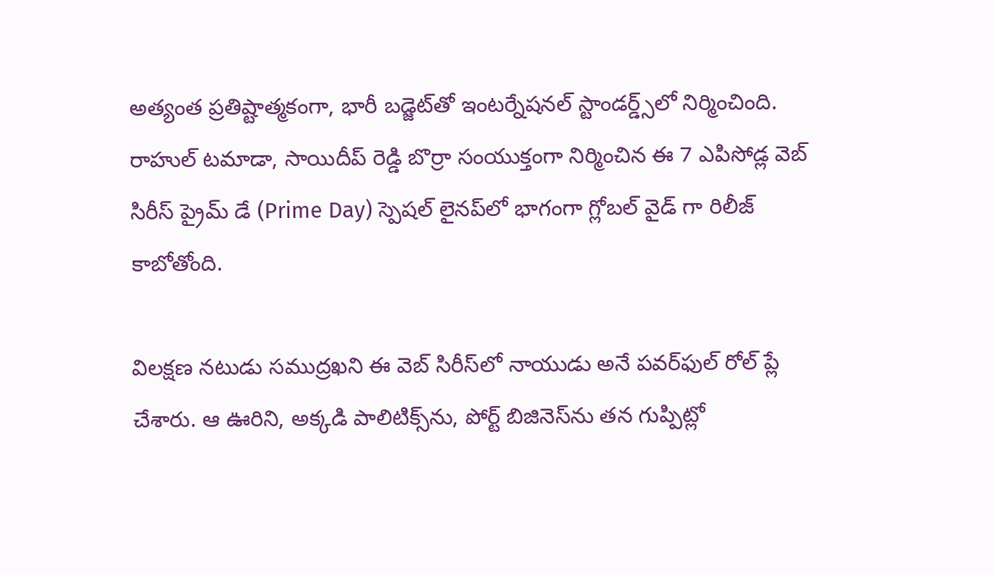అత్యంత ప్రతిష్టాత్మకంగా, భారీ బడ్జెట్‌తో ఇంటర్నేషనల్ స్టాండర్డ్స్‌లో నిర్మించింది. రాహుల్ టమాడా, సాయిదీప్ రెడ్డి బొర్రా సంయుక్తంగా నిర్మించిన ఈ 7 ఎపిసోడ్ల వెబ్ సిరీస్ ప్రైమ్ డే (Prime Day) స్పెషల్ లైనప్‌లో భాగంగా గ్లోబల్ వైడ్ గా రిలీజ్ కాబోతోంది.

విలక్షణ నటుడు సముద్రఖని ఈ వెబ్ సిరీస్‌లో నాయుడు అనే పవర్‌ఫుల్ రోల్ ప్లే చేశారు. ఆ ఊరిని, అక్కడి పాలిటిక్స్‌ను, పోర్ట్ బిజినెస్‌ను తన గుప్పిట్లో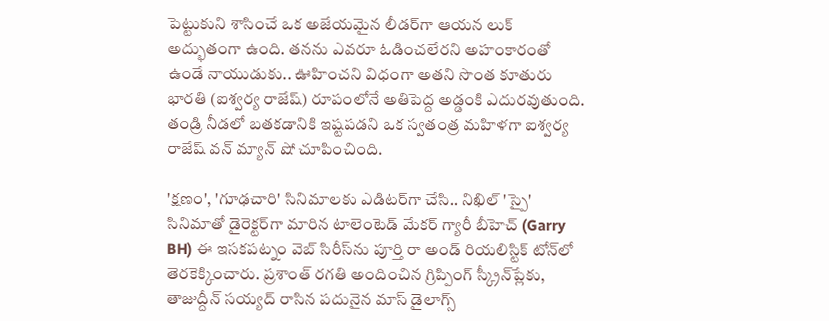పెట్టుకుని శాసించే ఒక అజేయమైన లీడర్‌గా ఆయన లుక్ అద్భుతంగా ఉంది. తనను ఎవరూ ఓడించలేరని అహంకారంతో ఉండే నాయుడుకు.. ఊహించని విధంగా అతని సొంత కూతురు భారతి (ఐశ్వర్య రాజేష్) రూపంలోనే అతిపెద్ద అడ్డంకి ఎదురవుతుంది. తండ్రి నీడలో బతకడానికి ఇష్టపడని ఒక స్వతంత్ర మహిళగా ఐశ్వర్య రాజేష్ వన్ మ్యాన్ షో చూపించింది.

'క్షణం', 'గూఢచారి' సినిమాలకు ఎడిటర్‌గా చేసి.. నిఖిల్ 'స్పై' సినిమాతో డైరెక్టర్‌గా మారిన టాలెంటెడ్ మేకర్ గ్యారీ బీహెచ్ (Garry BH) ఈ ఇసకపట్నం వెబ్ సిరీస్‌ను పూర్తి రా అండ్ రియలిస్టిక్ టోన్‌లో తెరకెక్కించారు. ప్రశాంత్ రగతి అందించిన గ్రిప్పింగ్ స్క్రీన్‌ప్లేకు, తాజుద్దీన్ సయ్యద్ రాసిన పదునైన మాస్ డైలాగ్స్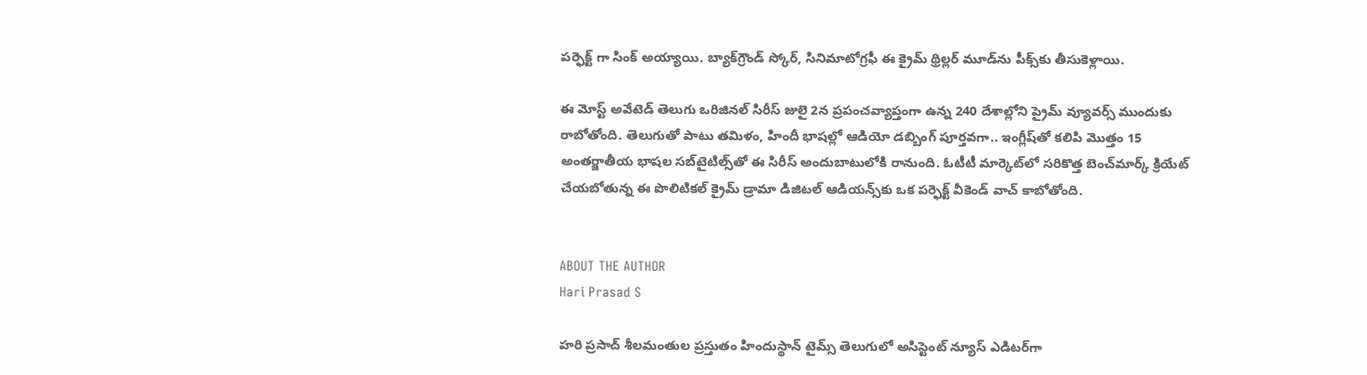పర్ఫెక్ట్ గా సింక్ అయ్యాయి. బ్యాక్‌గ్రౌండ్ స్కోర్, సినిమాటోగ్రఫీ ఈ క్రైమ్ థ్రిల్లర్ మూడ్‌ను పీక్స్‌కు తీసుకెళ్లాయి.

ఈ మోస్ట్ అవేటెడ్ తెలుగు ఒరిజినల్ సిరీస్ జులై 2న ప్రపంచవ్యాప్తంగా ఉన్న 240 దేశాల్లోని ప్రైమ్ వ్యూవర్స్ ముందుకు రాబోతోంది. తెలుగుతో పాటు తమిళం, హిందీ భాషల్లో ఆడియో డబ్బింగ్ పూర్తవగా.. ఇంగ్లీష్‌తో కలిపి మొత్తం 15 అంతర్జాతీయ భాషల సబ్‌టైటిల్స్‌తో ఈ సిరీస్ అందుబాటులోకి రానుంది. ఓటీటీ మార్కెట్‌లో సరికొత్త బెంచ్‌మార్క్ క్రియేట్ చేయబోతున్న ఈ పొలిటికల్ క్రైమ్ డ్రామా డిజిటల్ ఆడియన్స్‌కు ఒక పర్ఫెక్ట్ వీకెండ్ వాచ్ కాబోతోంది.


ABOUT THE AUTHOR
Hari Prasad S

హరి ప్రసాద్ శీలమంతుల ప్రస్తుతం హిందుస్థాన్ టైమ్స్ తెలుగులో అసిస్టెంట్ న్యూస్ ఎడిటర్‌గా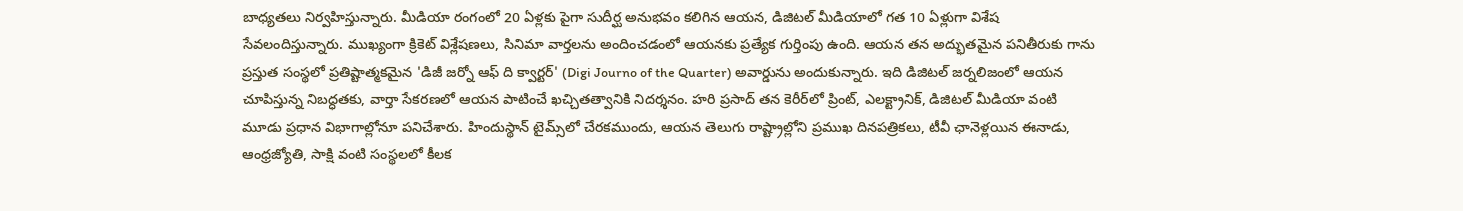బాధ్యతలు నిర్వహిస్తున్నారు. మీడియా రంగంలో 20 ఏళ్లకు పైగా సుదీర్ఘ అనుభవం కలిగిన ఆయన, డిజిటల్ మీడియాలో గత 10 ఏళ్లుగా విశేష సేవలందిస్తున్నారు. ముఖ్యంగా క్రికెట్ విశ్లేషణలు, సినిమా వార్తలను అందించడంలో ఆయనకు ప్రత్యేక గుర్తింపు ఉంది. ఆయన తన అద్భుతమైన పనితీరుకు గాను ప్రస్తుత సంస్థలో ప్రతిష్టాత్మకమైన 'డిజీ జర్నో ఆఫ్ ది క్వార్టర్' (Digi Journo of the Quarter) అవార్డును అందుకున్నారు. ఇది డిజిటల్ జర్నలిజంలో ఆయన చూపిస్తున్న నిబద్ధతకు, వార్తా సేకరణలో ఆయన పాటించే ఖచ్చితత్వానికి నిదర్శనం. హరి ప్రసాద్ తన కెరీర్‌లో ప్రింట్, ఎలక్ట్రానిక్, డిజిటల్ మీడియా వంటి మూడు ప్రధాన విభాగాల్లోనూ పనిచేశారు. హిందుస్థాన్ టైమ్స్‌లో చేరకముందు, ఆయన తెలుగు రాష్ట్రాల్లోని ప్రముఖ దినపత్రికలు, టీవీ ఛానెళ్లయిన ఈనాడు, ఆంధ్రజ్యోతి, సాక్షి వంటి సంస్థలలో కీలక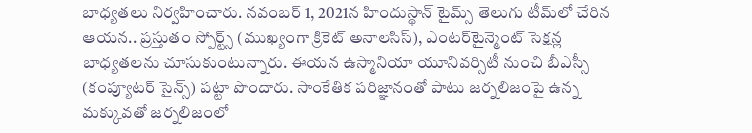బాధ్యతలు నిర్వహించారు. నవంబర్ 1, 2021న హిందుస్థాన్ టైమ్స్ తెలుగు టీమ్‌లో చేరిన ఆయన.. ప్రస్తుతం స్పోర్ట్స్ (ముఖ్యంగా క్రికెట్ అనాలసిస్), ఎంటర్‌టైన్మెంట్ సెక్షన్ల బాధ్యతలను చూసుకుంటున్నారు. ఈయన ఉస్మానియా యూనివర్సిటీ నుంచి బీఎస్సీ (కంప్యూటర్ సైన్స్) పట్టా పొందారు. సాంకేతిక పరిజ్ఞానంతో పాటు జర్నలిజంపై ఉన్న మక్కువతో జర్నలిజంలో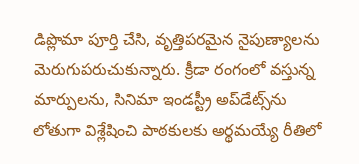డిప్లొమా పూర్తి చేసి, వృత్తిపరమైన నైపుణ్యాలను మెరుగుపరుచుకున్నారు. క్రీడా రంగంలో వస్తున్న మార్పులను, సినిమా ఇండస్ట్రీ అప్‌డేట్స్‌ను లోతుగా విశ్లేషించి పాఠకులకు అర్థమయ్యే రీతిలో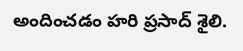అందించడం హరి ప్రసాద్ శైలి.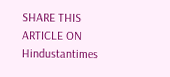SHARE THIS ARTICLE ON
Hindustantimes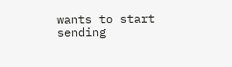wants to start sending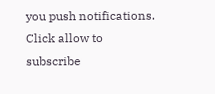you push notifications. Click allow to subscribe